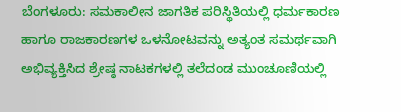ಬೆಂಗಳೂರು: ಸಮಕಾಲೀನ ಜಾಗತಿಕ ಪರಿಸ್ಥಿತಿಯಲ್ಲಿ ಧರ್ಮಕಾರಣ ಹಾಗೂ ರಾಜಕಾರಣಗಳ ಒಳನೋಟವನ್ನು ಅತ್ಯಂತ ಸಮರ್ಥವಾಗಿ ಅಭಿವ್ಯಕ್ತಿಸಿದ ಶ್ರೇಷ್ಠ ನಾಟಕಗಳಲ್ಲಿ ತಲೆದಂಡ ಮುಂಚೂಣಿಯಲ್ಲಿ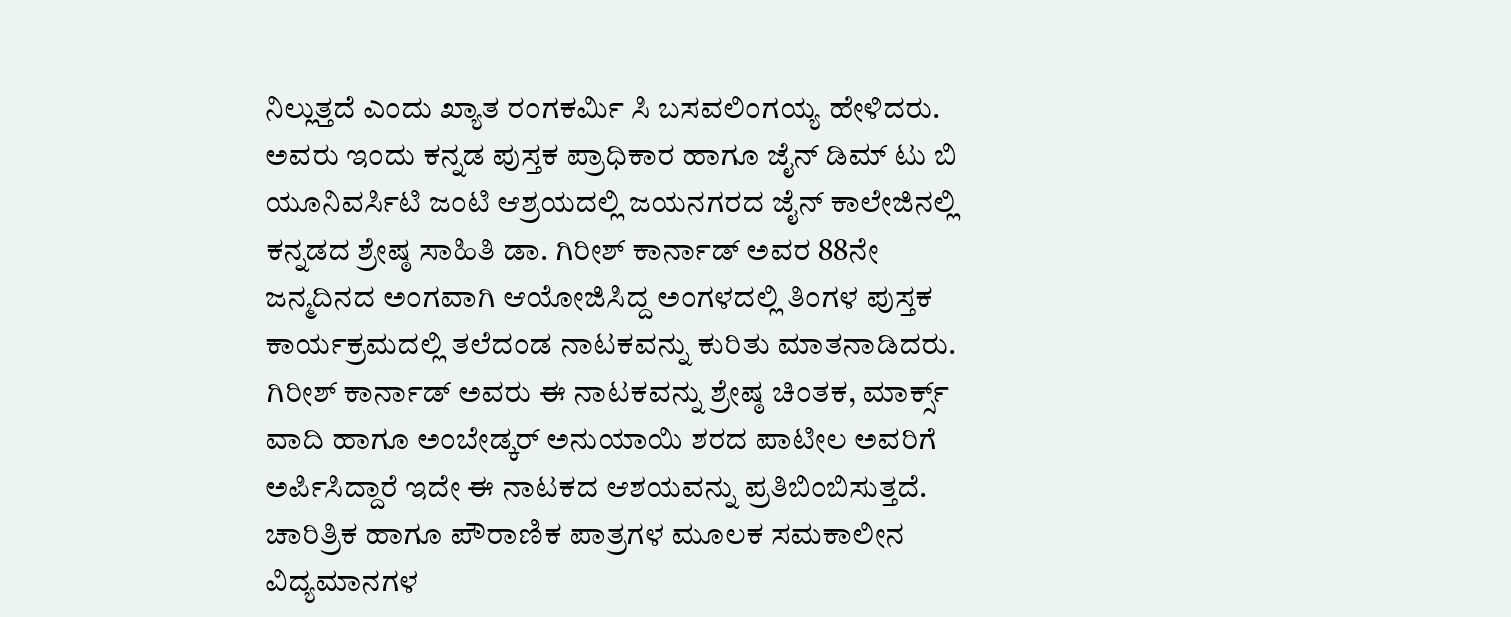ನಿಲ್ಲುತ್ತದೆ ಎಂದು ಖ್ಯಾತ ರಂಗಕರ್ಮಿ ಸಿ ಬಸವಲಿಂಗಯ್ಯ ಹೇಳಿದರು.
ಅವರು ಇಂದು ಕನ್ನಡ ಪುಸ್ತಕ ಪ್ರಾಧಿಕಾರ ಹಾಗೂ ಜೈನ್ ಡಿಮ್ ಟು ಬಿ ಯೂನಿವರ್ಸಿಟಿ ಜಂಟಿ ಆಶ್ರಯದಲ್ಲಿ ಜಯನಗರದ ಜೈನ್ ಕಾಲೇಜಿನಲ್ಲಿ ಕನ್ನಡದ ಶ್ರೇಷ್ಠ ಸಾಹಿತಿ ಡಾ. ಗಿರೀಶ್ ಕಾರ್ನಾಡ್ ಅವರ 88ನೇ ಜನ್ಮದಿನದ ಅಂಗವಾಗಿ ಆಯೋಜಿಸಿದ್ದ ಅಂಗಳದಲ್ಲಿ ತಿಂಗಳ ಪುಸ್ತಕ ಕಾರ್ಯಕ್ರಮದಲ್ಲಿ ತಲೆದಂಡ ನಾಟಕವನ್ನು ಕುರಿತು ಮಾತನಾಡಿದರು.
ಗಿರೀಶ್ ಕಾರ್ನಾಡ್ ಅವರು ಈ ನಾಟಕವನ್ನು ಶ್ರೇಷ್ಠ ಚಿಂತಕ, ಮಾರ್ಕ್ಸ್ ವಾದಿ ಹಾಗೂ ಅಂಬೇಡ್ಕರ್ ಅನುಯಾಯಿ ಶರದ ಪಾಟೀಲ ಅವರಿಗೆ ಅರ್ಪಿಸಿದ್ದಾರೆ ಇದೇ ಈ ನಾಟಕದ ಆಶಯವನ್ನು ಪ್ರತಿಬಿಂಬಿಸುತ್ತದೆ. ಚಾರಿತ್ರಿಕ ಹಾಗೂ ಪೌರಾಣಿಕ ಪಾತ್ರಗಳ ಮೂಲಕ ಸಮಕಾಲೀನ ವಿದ್ಯಮಾನಗಳ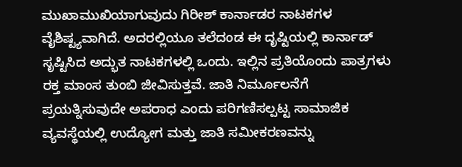ಮುಖಾಮುಖಿಯಾಗುವುದು ಗಿರೀಶ್ ಕಾರ್ನಾಡರ ನಾಟಕಗಳ ವೈಶಿಷ್ಟ್ಯವಾಗಿದೆ. ಅದರಲ್ಲಿಯೂ ತಲೆದಂಡ ಈ ದೃಷ್ಟಿಯಲ್ಲಿ ಕಾರ್ನಾಡ್ ಸೃಷ್ಟಿಸಿದ ಅದ್ಭುತ ನಾಟಕಗಳಲ್ಲಿ ಒಂದು. ಇಲ್ಲಿನ ಪ್ರತಿಯೊಂದು ಪಾತ್ರಗಳು ರಕ್ತ ಮಾಂಸ ತುಂಬಿ ಜೀವಿಸುತ್ತವೆ. ಜಾತಿ ನಿರ್ಮೂಲನೆಗೆ ಪ್ರಯತ್ನಿಸುವುದೇ ಅಪರಾಧ ಎಂದು ಪರಿಗಣಿಸಲ್ಪಟ್ಟ ಸಾಮಾಜಿಕ ವ್ಯವಸ್ಥೆಯಲ್ಲಿ ಉದ್ಯೋಗ ಮತ್ತು ಜಾತಿ ಸಮೀಕರಣವನ್ನು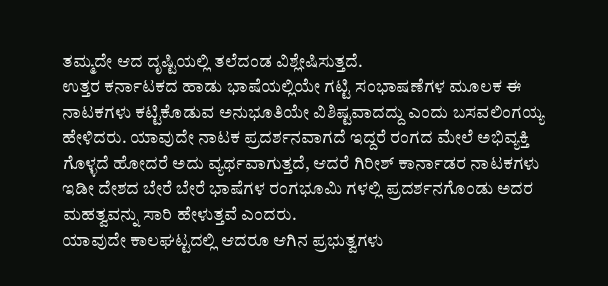ತಮ್ಮದೇ ಆದ ದೃಷ್ಟಿಯಲ್ಲಿ ತಲೆದಂಡ ವಿಶ್ಲೇಷಿಸುತ್ತದೆ.
ಉತ್ತರ ಕರ್ನಾಟಕದ ಹಾಡು ಭಾಷೆಯಲ್ಲಿಯೇ ಗಟ್ಟಿ ಸಂಭಾಷಣೆಗಳ ಮೂಲಕ ಈ ನಾಟಕಗಳು ಕಟ್ಟಿಕೊಡುವ ಅನುಭೂತಿಯೇ ವಿಶಿಷ್ಟವಾದದ್ದು ಎಂದು ಬಸವಲಿಂಗಯ್ಯ ಹೇಳಿದರು. ಯಾವುದೇ ನಾಟಕ ಪ್ರದರ್ಶನವಾಗದೆ ಇದ್ದರೆ ರಂಗದ ಮೇಲೆ ಅಭಿವ್ಯಕ್ತಿ ಗೊಳ್ಳದೆ ಹೋದರೆ ಅದು ವ್ಯರ್ಥವಾಗುತ್ತದೆ, ಆದರೆ ಗಿರೀಶ್ ಕಾರ್ನಾಡರ ನಾಟಕಗಳು ಇಡೀ ದೇಶದ ಬೇರೆ ಬೇರೆ ಭಾಷೆಗಳ ರಂಗಭೂಮಿ ಗಳಲ್ಲಿ ಪ್ರದರ್ಶನಗೊಂಡು ಅದರ ಮಹತ್ವವನ್ನು ಸಾರಿ ಹೇಳುತ್ತವೆ ಎಂದರು.
ಯಾವುದೇ ಕಾಲಘಟ್ಟದಲ್ಲಿ ಆದರೂ ಆಗಿನ ಪ್ರಭುತ್ವಗಳು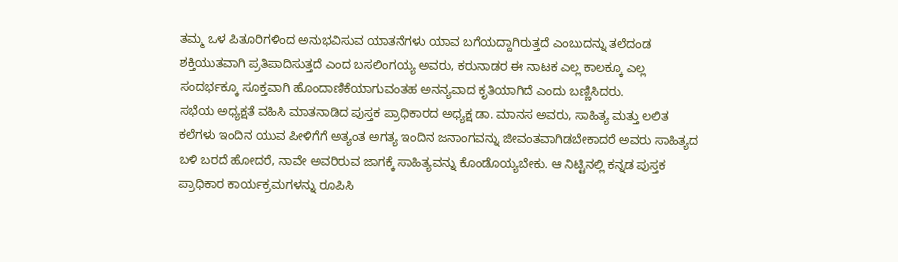ತಮ್ಮ ಒಳ ಪಿತೂರಿಗಳಿಂದ ಅನುಭವಿಸುವ ಯಾತನೆಗಳು ಯಾವ ಬಗೆಯದ್ದಾಗಿರುತ್ತದೆ ಎಂಬುದನ್ನು ತಲೆದಂಡ ಶಕ್ತಿಯುತವಾಗಿ ಪ್ರತಿಪಾದಿಸುತ್ತದೆ ಎಂದ ಬಸಲಿಂಗಯ್ಯ ಅವರು, ಕರುನಾಡರ ಈ ನಾಟಕ ಎಲ್ಲ ಕಾಲಕ್ಕೂ ಎಲ್ಲ ಸಂದರ್ಭಕ್ಕೂ ಸೂಕ್ತವಾಗಿ ಹೊಂದಾಣಿಕೆಯಾಗುವಂತಹ ಅನನ್ಯವಾದ ಕೃತಿಯಾಗಿದೆ ಎಂದು ಬಣ್ಣಿಸಿದರು.
ಸಭೆಯ ಅಧ್ಯಕ್ಷತೆ ವಹಿಸಿ ಮಾತನಾಡಿದ ಪುಸ್ತಕ ಪ್ರಾಧಿಕಾರದ ಅಧ್ಯಕ್ಷ ಡಾ. ಮಾನಸ ಅವರು, ಸಾಹಿತ್ಯ ಮತ್ತು ಲಲಿತ ಕಲೆಗಳು ಇಂದಿನ ಯುವ ಪೀಳಿಗೆಗೆ ಅತ್ಯಂತ ಅಗತ್ಯ ಇಂದಿನ ಜನಾಂಗವನ್ನು ಜೀವಂತವಾಗಿಡಬೇಕಾದರೆ ಅವರು ಸಾಹಿತ್ಯದ ಬಳಿ ಬರದೆ ಹೋದರೆ, ನಾವೇ ಅವರಿರುವ ಜಾಗಕ್ಕೆ ಸಾಹಿತ್ಯವನ್ನು ಕೊಂಡೊಯ್ಯಬೇಕು. ಆ ನಿಟ್ಟಿನಲ್ಲಿ ಕನ್ನಡ ಪುಸ್ತಕ ಪ್ರಾಧಿಕಾರ ಕಾರ್ಯಕ್ರಮಗಳನ್ನು ರೂಪಿಸಿ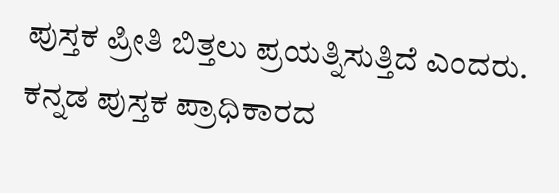ಪುಸ್ತಕ ಪ್ರೀತಿ ಬಿತ್ತಲು ಪ್ರಯತ್ನಿಸುತ್ತಿದೆ ಎಂದರು.
ಕನ್ನಡ ಪುಸ್ತಕ ಪ್ರಾಧಿಕಾರದ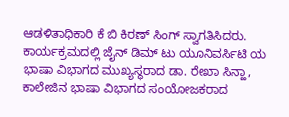ಆಡಳಿತಾಧಿಕಾರಿ ಕೆ ಬಿ ಕಿರಣ್ ಸಿಂಗ್ ಸ್ವಾಗತಿಸಿದರು.
ಕಾರ್ಯಕ್ರಮದಲ್ಲಿ ಜೈನ್ ಡಿಮ್ ಟು ಯೂನಿವರ್ಸಿಟಿ ಯ ಭಾಷಾ ವಿಭಾಗದ ಮುಖ್ಯಸ್ಥರಾದ ಡಾ. ರೇಖಾ ಸಿನ್ಹಾ,
ಕಾಲೇಜಿನ ಭಾಷಾ ವಿಭಾಗದ ಸಂಯೋಜಕರಾದ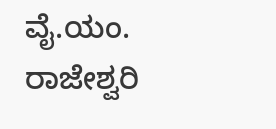ವೈ.ಯಂ. ರಾಜೇಶ್ವರಿ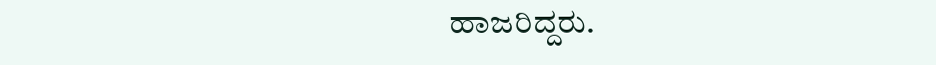ಹಾಜರಿದ್ದರು.